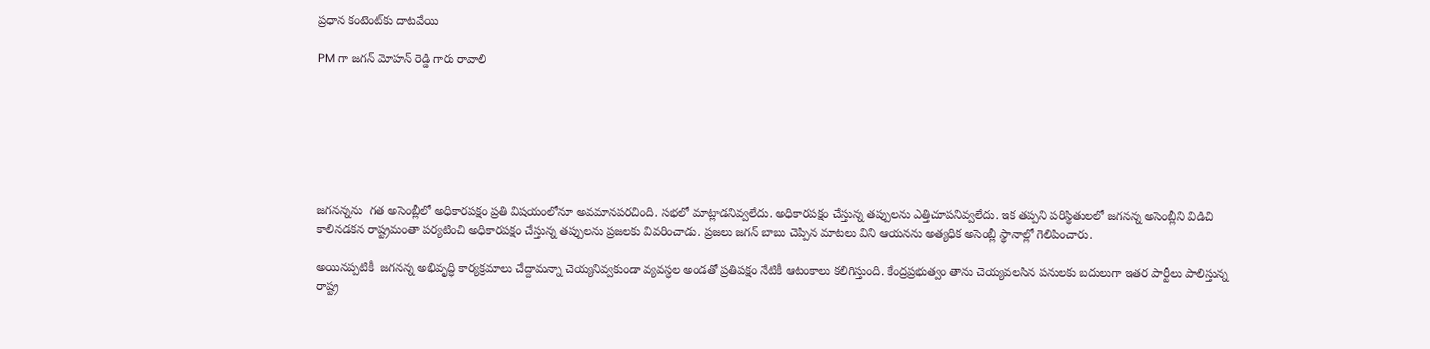ప్రధాన కంటెంట్‌కు దాటవేయి

PM గా జగన్ మోహన్ రెడ్డి గారు రావాలి







జగనన్నను  గత అసెంబ్లీలో అధికారపక్షం ప్రతి విషయంలోనూ అవమానపరచింది. సభలో మాట్లాడనివ్వలేదు. అధికారపక్షం చేస్తున్న తప్పులను ఎత్తిచూపనివ్వలేదు. ఇక తప్పని పరిస్థితులలో జగనన్న అసెంబ్లీని విడిచి కాలినడకన రాష్ట్రమంతా పర్యటించి అధికారపక్షం చేస్తున్న తప్పులను ప్రజలకు వివరించాడు. ప్రజలు జగన్ బాబు చెప్పిన మాటలు విని ఆయనను అత్యధిక అసెంబ్లీ స్థానాల్లో గెలిపించారు.

అయినప్పటికీ  జగనన్న అభివృద్ధి కార్యక్రమాలు చేద్దామన్నా చెయ్యనివ్వకుండా వ్యవస్ధల అండతో ప్రతిపక్షం నేటికీ ఆటంకాలు కలిగిస్తుంది. కేంద్రప్రభుత్వం తాను చెయ్యవలసిన పనులకు బదులుగా ఇతర పార్టీలు పాలిస్తున్న రాష్ట్ర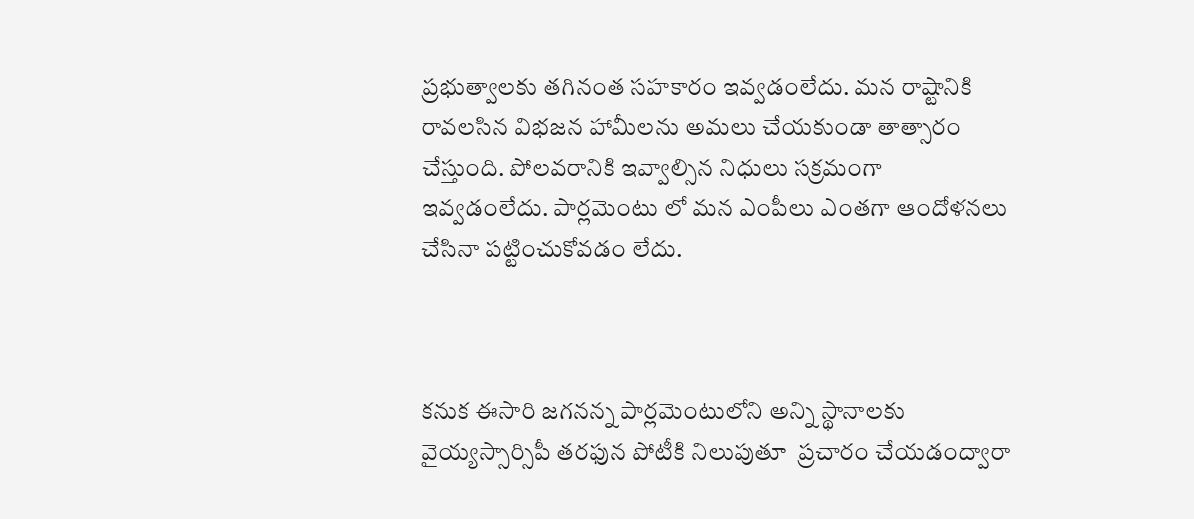ప్రభుత్వాలకు తగినంత సహకారం ఇవ్వడంలేదు. మన రాష్టానికి రావలసిన విభజన హామీలను అమలు చేయకుండా తాత్సారం చేస్తుంది. పోలవరానికి ఇవ్వాల్సిన నిధులు సక్రమంగా ఇవ్వడంలేదు. పార్లమెంటు లో మన ఎంపీలు ఎంతగా ఆందోళనలు చేసినా పట్టించుకోవడం లేదు.



కనుక ఈసారి జగనన్న పార్లమెంటులోని అన్ని స్థానాలకు వైయ్యస్సార్సిపీ తరఫున పోటీకి నిలుపుతూ  ప్రచారం చేయడంద్వారా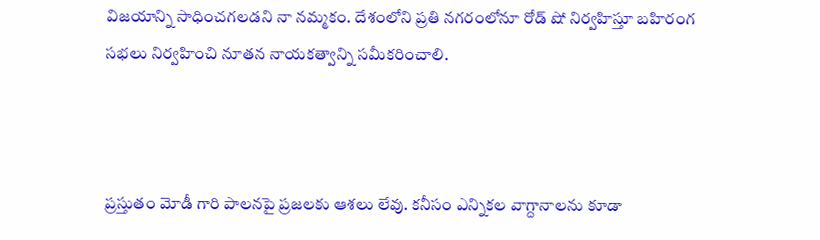విజయాన్ని సాధించగలడని నా నమ్మకం. దేశంలోని ప్రతి నగరంలోనూ రోడ్ షో నిర్వహిస్తూ బహిరంగ సభలు నిర్వహించి నూతన నాయకత్వాన్ని సమీకరించాలి.



ప్రస్తుతం మోడీ గారి పాలనపై ప్రజలకు ఆశలు లేవు. కనీసం ఎన్నికల వాగ్దానాలను కూడా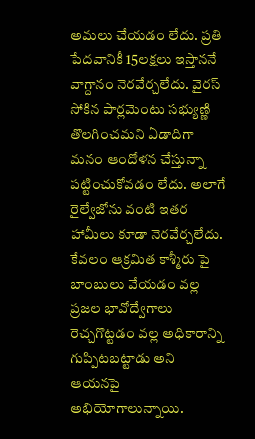అమలు చేయడం లేదు. ప్రతి పేదవానికీ 15లక్షలు ఇస్తాననే వాగ్దానం నెరవేర్చలేదు. వైరస్ సోకిన పార్లమెంటు సభ్యుణ్ణి తొలగించమని ఏడాదిగా మనం ఆందోళన చేస్తున్నా పట్టించుకోవడం లేదు. అలాగే రైల్వేజోను వంటి ఇతర హామీలు కూడా నెరవేర్చలేదు. కేవలం ఆక్రమిత కాశ్మీరు పై బాంబులు వేయడం వల్ల ప్రజల భావోద్వేగాలు రెచ్చగొట్టడం వల్ల అధికారాన్ని గుప్పిటబట్టాడు అని ఆయనపై అభియోగాలున్నాయి.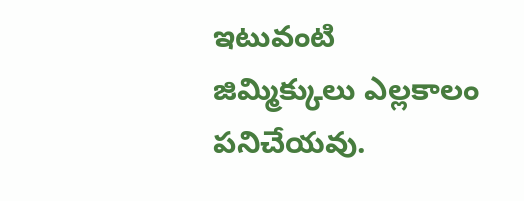ఇటువంటి జిమ్మిక్కులు ఎల్లకాలం పనిచేయవు.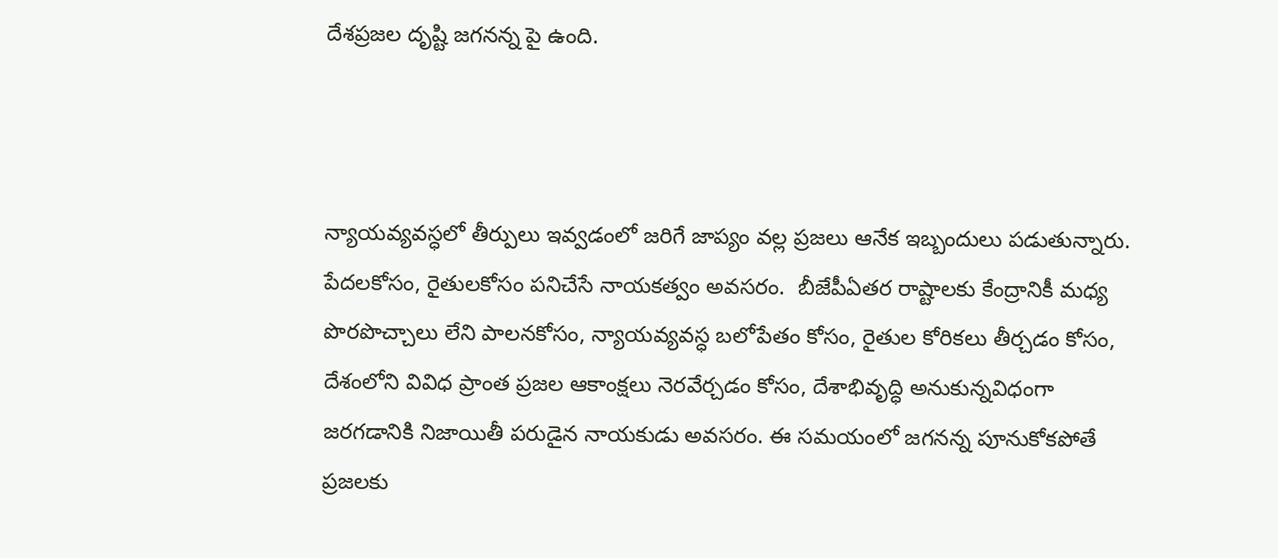దేశప్రజల దృష్టి జగనన్న పై ఉంది.



న్యాయవ్యవస్ధలో తీర్పులు ఇవ్వడంలో జరిగే జాప్యం వల్ల ప్రజలు ఆనేక ఇబ్బందులు పడుతున్నారు. పేదలకోసం, రైతులకోసం పనిచేసే నాయకత్వం అవసరం.  బీజేపీఏతర రాష్టాలకు కేంద్రానికీ మధ్య పొరపొచ్చాలు లేని పాలనకోసం, న్యాయవ్యవస్ధ బలోపేతం కోసం, రైతుల కోరికలు తీర్చడం కోసం, దేశంలోని వివిధ ప్రాంత ప్రజల ఆకాంక్షలు నెరవేర్చడం కోసం, దేశాభివృద్ధి అనుకున్నవిధంగా జరగడానికి నిజాయితీ పరుడైన నాయకుడు అవసరం. ఈ సమయంలో జగనన్న పూనుకోకపోతే ప్రజలకు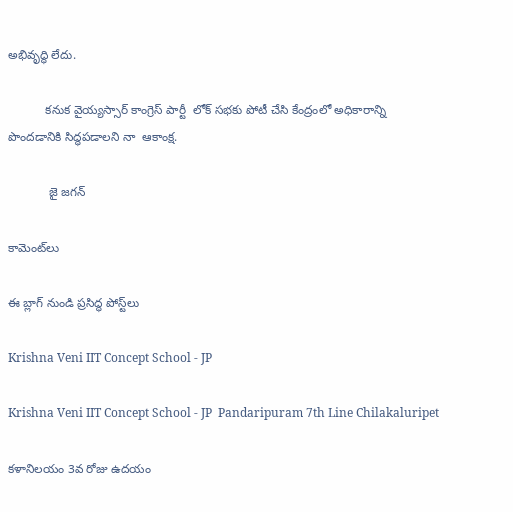అభివృద్ధి లేదు.

           కనుక వైయ్యస్సార్ కాంగ్రెస్ పార్టీ  లోక్ సభకు పోటీ చేసి కేంద్రంలో అధికారాన్ని                                 పొందడానికి సిద్ధపడాలని నా  ఆకాంక్ష.

            జై జగన్

కామెంట్‌లు

ఈ బ్లాగ్ నుండి ప్రసిద్ధ పోస్ట్‌లు

Krishna Veni IIT Concept School - JP

Krishna Veni IIT Concept School - JP  Pandaripuram 7th Line Chilakaluripet

కళానిలయం 3వ రోజు ఉదయం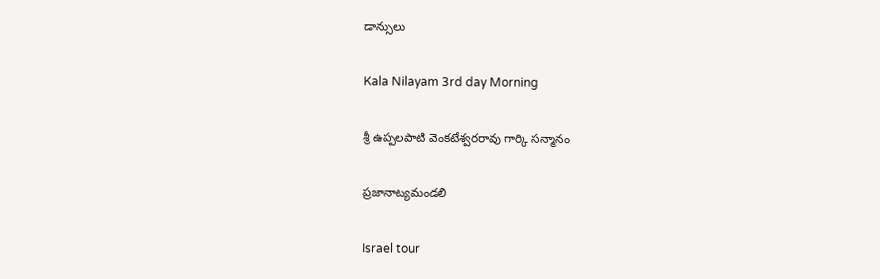డాన్సులు

Kala Nilayam 3rd day Morning

శ్రీ ఉప్పలపాటి వెంకటేశ్వరరావు గార్కి సన్మానం

ప్రజానాట్యమండలి

Israel tour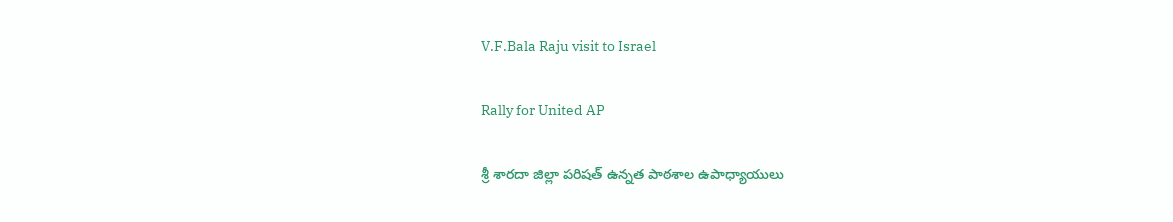V.F.Bala Raju visit to Israel

Rally for United AP

శ్రీ శారదా జిల్లా పరిషత్ ఉన్నత పాఠశాల ఉపాధ్యాయులు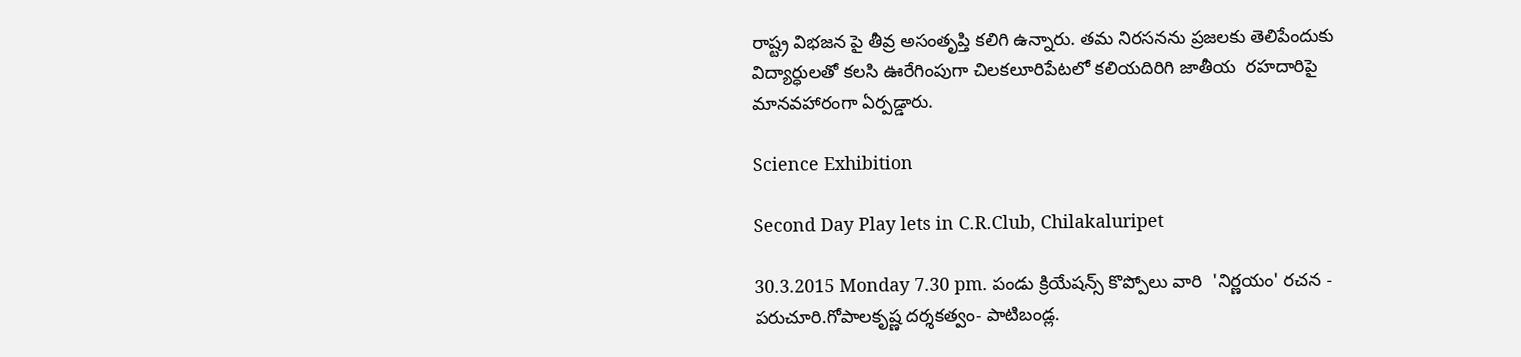రాష్ట్ర విభజన పై తీవ్ర అసంతృప్తి కలిగి ఉన్నారు. తమ నిరసనను ప్రజలకు తెలిపేందుకు విద్యార్ధులతో కలసి ఊరేగింపుగా చిలకలూరిపేటలో కలియదిరిగి జాతీయ  రహదారిపై మానవహారంగా ఏర్పడ్డారు.

Science Exhibition

Second Day Play lets in C.R.Club, Chilakaluripet

30.3.2015 Monday 7.30 pm. పండు క్రియేషన్స్ కొప్పోలు వారి  'నిర్ణయం' రచన - పరుచూరి.గోపాలకృష్ణ దర్శకత్వం- పాటిబండ్ల.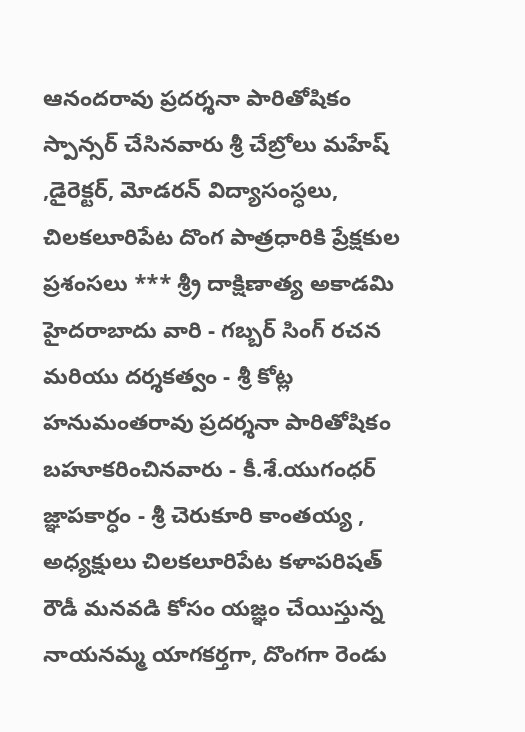ఆనందరావు ప్రదర్శనా పారితోషికం స్పాన్సర్ చేసినవారు శ్రీ చేబ్రోలు మహేష్ ,డైరెక్టర్, మోడరన్ విద్యాసంస్ధలు, చిలకలూరిపేట దొంగ పాత్రధారికి ప్రేక్షకుల ప్రశంసలు *** శ్ర్రీ దాక్షిణాత్య అకాడమి హైదరాబాదు వారి - గబ్బర్ సింగ్ రచన మరియు దర్శకత్వం - శ్రీ కోట్ల హనుమంతరావు ప్రదర్శనా పారితోషికం బహూకరించినవారు - కీ.శే.యుగంధర్ జ్ఞాపకార్ధం - శ్రీ చెరుకూరి కాంతయ్య , అధ్యక్షులు చిలకలూరిపేట కళాపరిషత్  రౌడీ మనవడి కోసం యజ్ఞం చేయిస్తున్న నాయనమ్మ యాగకర్తగా, దొంగగా రెండు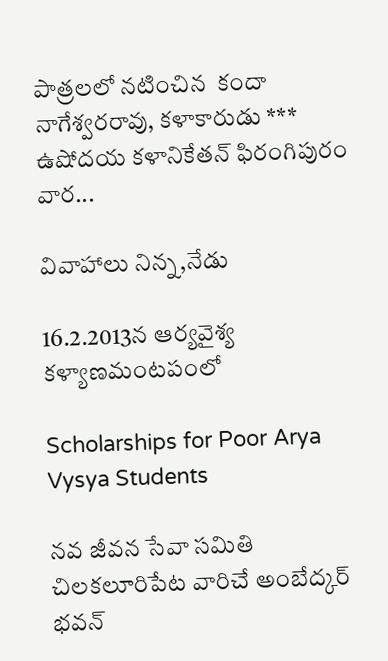పాత్రలలో నటించిన  కందా నాగేశ్వరరావు, కళాకారుడు *** ఉషోదయ కళానికేతన్ ఫిరంగిపురం వార...

వివాహాలు నిన్న,నేడు

16.2.2013న ఆర్యవైశ్య కళ్యాణమంటపంలో

Scholarships for Poor Arya Vysya Students

నవ జీవన సేవా సమితి చిలకలూరిపేట వారిచే అంబేద్కర్ భవన్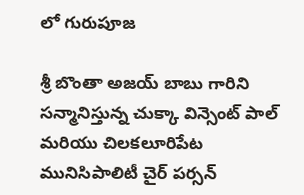లో గురుపూజ

శ్రీ బొంతా అజయ్ బాబు గారిని సన్మానిస్తున్న చుక్కా విన్సెంట్ పాల్ మరియు చిలకలూరిపేట మునిసిపాలిటీ చైర్ పర్సన్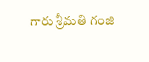గారు శ్రీమతి గంజి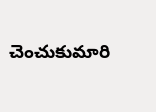చెంచుకుమారి